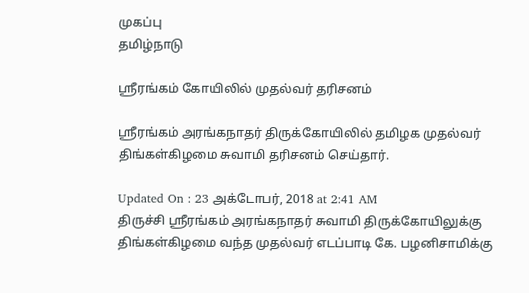முகப்பு
தமிழ்நாடு

ஸ்ரீரங்கம் கோயிலில் முதல்வர் தரிசனம்

ஸ்ரீரங்கம் அரங்கநாதர் திருக்கோயிலில் தமிழக முதல்வர் திங்கள்கிழமை சுவாமி தரிசனம் செய்தார்.

Updated On : 23 அக்டோபர், 2018 at 2:41 AM
திருச்சி ஸ்ரீரங்கம் அரங்கநாதர் சுவாமி திருக்கோயிலுக்கு திங்கள்கிழமை வந்த முதல்வர் எடப்பாடி கே. பழனிசாமிக்கு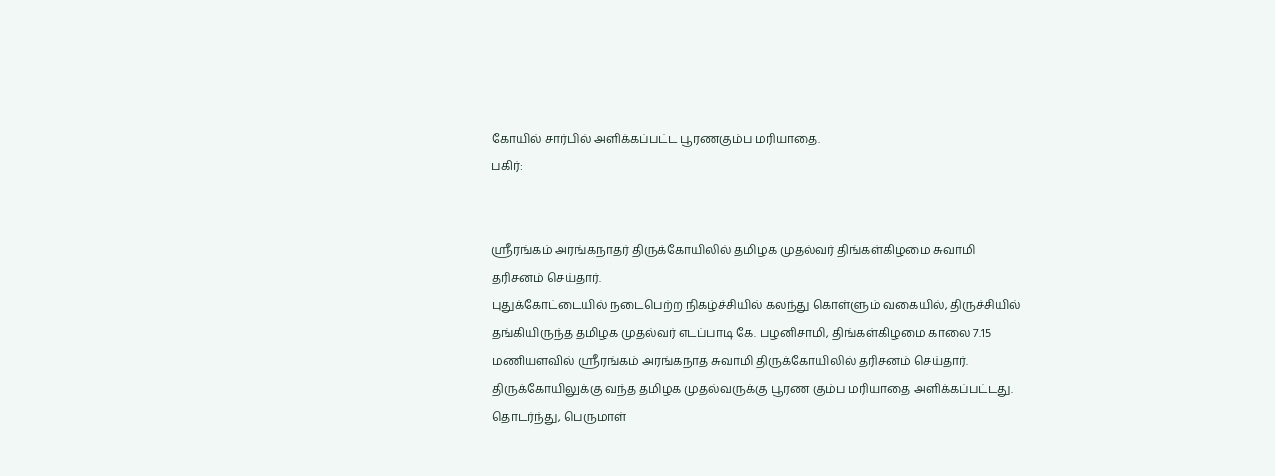கோயில் சார்பில் அளிக்கப்பட்ட பூரணகும்ப மரியாதை.
பகிர்:


ஸ்ரீரங்கம் அரங்கநாதர் திருக்கோயிலில் தமிழக முதல்வர் திங்கள்கிழமை சுவாமி தரிசனம் செய்தார்.
புதுக்கோட்டையில் நடைபெற்ற நிகழ்ச்சியில் கலந்து கொள்ளும் வகையில், திருச்சியில் தங்கியிருந்த தமிழக முதல்வர் எடப்பாடி கே. பழனிசாமி, திங்கள்கிழமை காலை 7.15 மணியளவில் ஸ்ரீரங்கம் அரங்கநாத சுவாமி திருக்கோயிலில் தரிசனம் செய்தார்.
திருக்கோயிலுக்கு வந்த தமிழக முதல்வருக்கு பூரண கும்ப மரியாதை அளிக்கப்பட்டது.
தொடர்ந்து, பெருமாள்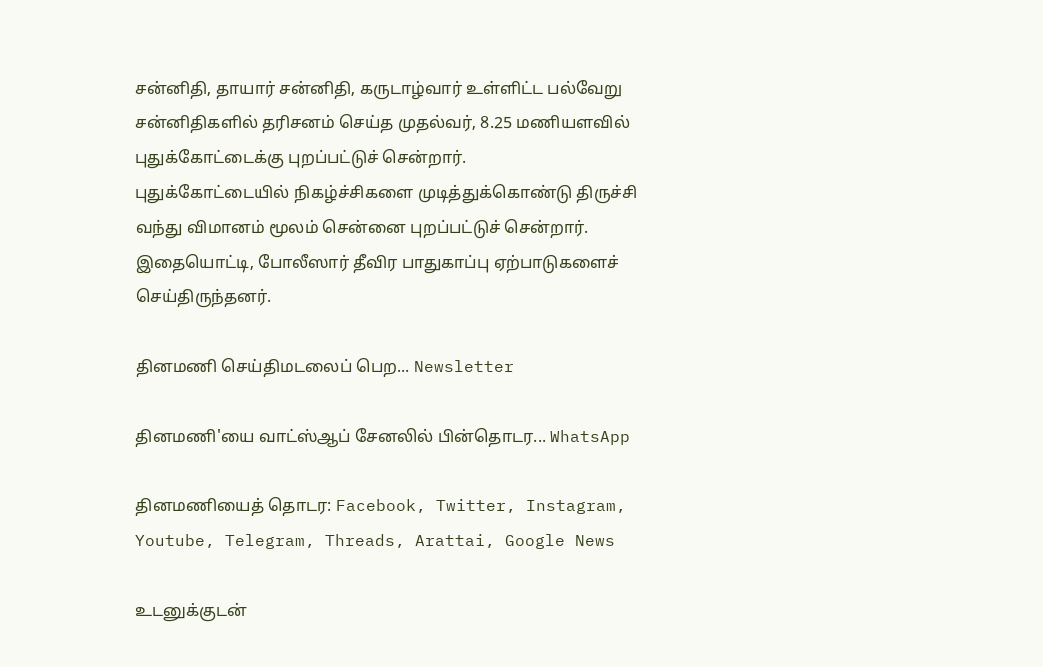சன்னிதி, தாயார் சன்னிதி, கருடாழ்வார் உள்ளிட்ட பல்வேறு சன்னிதிகளில் தரிசனம் செய்த முதல்வர், 8.25 மணியளவில் புதுக்கோட்டைக்கு புறப்பட்டுச் சென்றார்.
புதுக்கோட்டையில் நிகழ்ச்சிகளை முடித்துக்கொண்டு திருச்சி வந்து விமானம் மூலம் சென்னை புறப்பட்டுச் சென்றார். இதையொட்டி, போலீஸார் தீவிர பாதுகாப்பு ஏற்பாடுகளைச் செய்திருந்தனர்.

தினமணி செய்திமடலைப் பெற... Newsletter

தினமணி'யை வாட்ஸ்ஆப் சேனலில் பின்தொடர... WhatsApp

தினமணியைத் தொடர: Facebook, Twitter, Instagram, Youtube, Telegram, Threads, Arattai, Google News

உடனுக்குடன்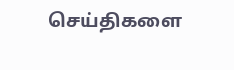செய்திகளை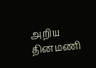அறிய தினமணி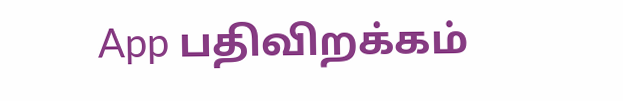App பதிவிறக்கம்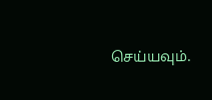செய்யவும்.